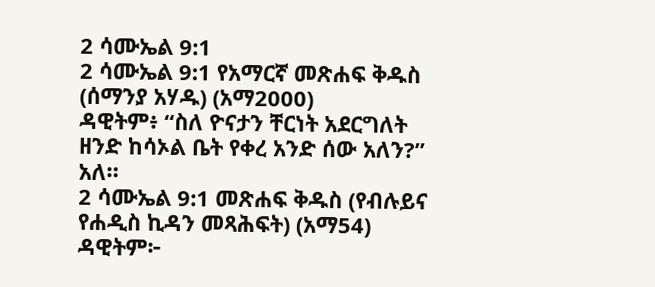2 ሳሙኤል 9:1
2 ሳሙኤል 9:1 የአማርኛ መጽሐፍ ቅዱስ (ሰማንያ አሃዱ) (አማ2000)
ዳዊትም፥ “ስለ ዮናታን ቸርነት አደርግለት ዘንድ ከሳኦል ቤት የቀረ አንድ ሰው አለን?” አለ።
2 ሳሙኤል 9:1 መጽሐፍ ቅዱስ (የብሉይና የሐዲስ ኪዳን መጻሕፍት) (አማ54)
ዳዊትም፦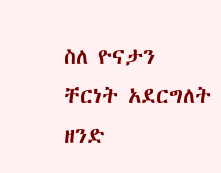ስለ ዮናታን ቸርነት አደርግለት ዘንድ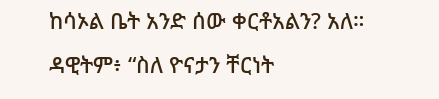ከሳኦል ቤት አንድ ሰው ቀርቶአልን? አለ።
ዳዊትም፥ “ስለ ዮናታን ቸርነት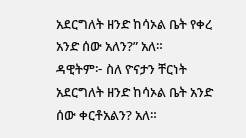አደርግለት ዘንድ ከሳኦል ቤት የቀረ አንድ ሰው አለን?” አለ።
ዳዊትም፦ ስለ ዮናታን ቸርነት አደርግለት ዘንድ ከሳኦል ቤት አንድ ሰው ቀርቶአልን? አለ።